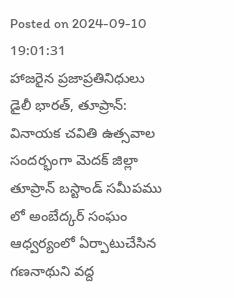Posted on 2024-09-10 19:01:31
హాజరైన ప్రజాప్రతినిధులు
డైలీ భారత్, తూప్రాన్: వినాయక చవితి ఉత్సవాల సందర్భంగా మెదక్ జిల్లా తూప్రాన్ బస్టాండ్ సమీపము లో అంబేద్కర్ సంఘం ఆధ్వర్యంలో ఏర్పాటుచేసిన గణనాథుని వద్ద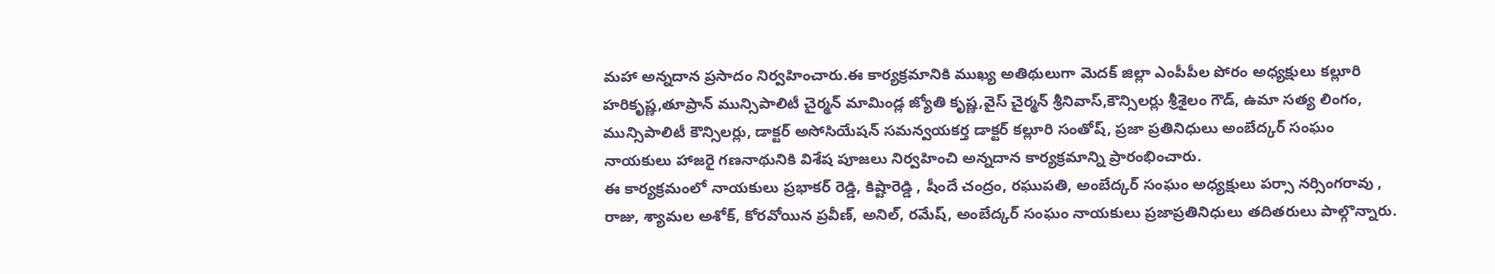మహా అన్నదాన ప్రసాదం నిర్వహించారు.ఈ కార్యక్రమానికి ముఖ్య అతిథులుగా మెదక్ జిల్లా ఎంపీపీల పోరం అధ్యక్షులు కల్లూరి హరికృష్ణ,తూప్రాన్ మున్సిపాలిటీ చైర్మన్ మామిండ్ల జ్యోతి కృష్ణ,వైస్ చైర్మన్ శ్రీనివాస్,కౌన్సిలర్లు శ్రీశైలం గౌడ్, ఉమా సత్య లింగం, మున్సిపాలిటీ కౌన్సిలర్లు, డాక్టర్ అసోసియేషన్ సమన్వయకర్త డాక్టర్ కల్లూరి సంతోష్, ప్రజా ప్రతినిధులు అంబేద్కర్ సంఘం నాయకులు హాజరై గణనాథునికి విశేష పూజలు నిర్వహించి అన్నదాన కార్యక్రమాన్ని ప్రారంభించారు.
ఈ కార్యక్రమంలో నాయకులు ప్రభాకర్ రెడ్డి, కిష్టారెడ్డి , షీందే చంద్రం, రఘుపతి, అంబేద్కర్ సంఘం అధ్యక్షులు పర్సా నర్సింగరావు , రాజు, శ్యామల అశోక్, కోరవోయిన ప్రవీణ్, అనిల్, రమేష్, అంబేద్కర్ సంఘం నాయకులు ప్రజాప్రతినిధులు తదితరులు పాల్గొన్నారు.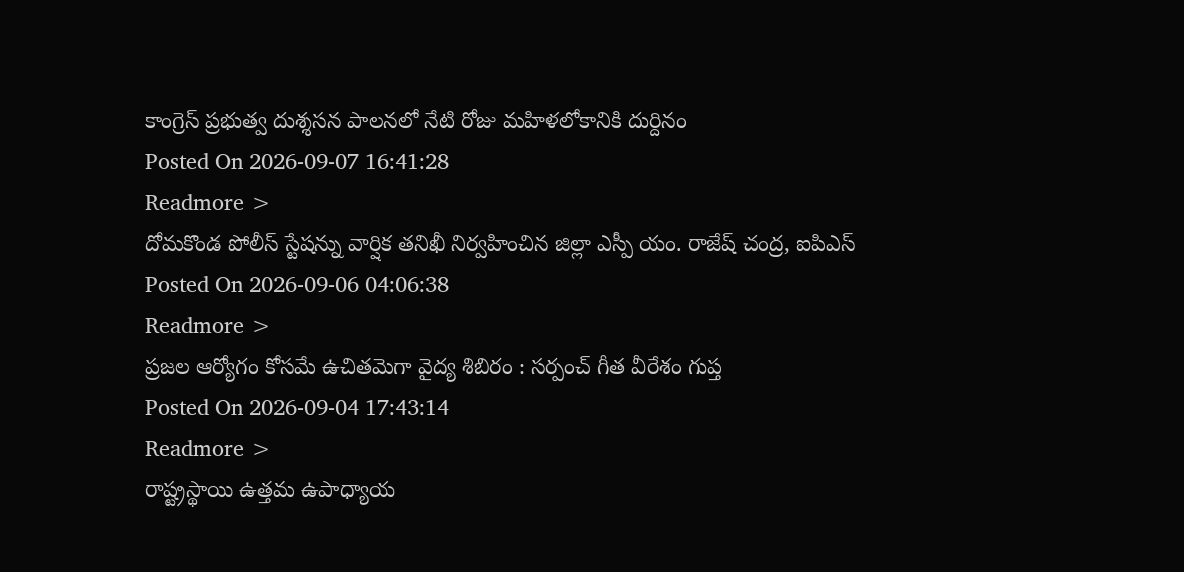కాంగ్రెస్ ప్రభుత్వ దుశ్శసన పాలనలో నేటి రోజు మహిళలోకానికి దుర్దినం
Posted On 2026-09-07 16:41:28
Readmore >
దోమకొండ పోలీస్ స్టేషన్ను వార్షిక తనిఖీ నిర్వహించిన జిల్లా ఎస్పీ యం. రాజేష్ చంద్ర, ఐపిఎస్
Posted On 2026-09-06 04:06:38
Readmore >
ప్రజల ఆర్యోగం కోసమే ఉచితమెగా వైద్య శిబిరం : సర్పంచ్ గీత వీరేశం గుప్త
Posted On 2026-09-04 17:43:14
Readmore >
రాష్ట్రస్థాయి ఉత్తమ ఉపాధ్యాయ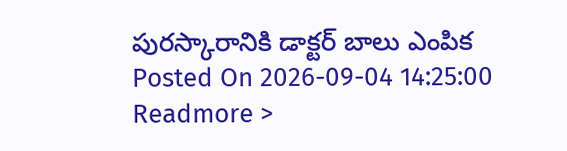పురస్కారానికి డాక్టర్ బాలు ఎంపిక
Posted On 2026-09-04 14:25:00
Readmore >